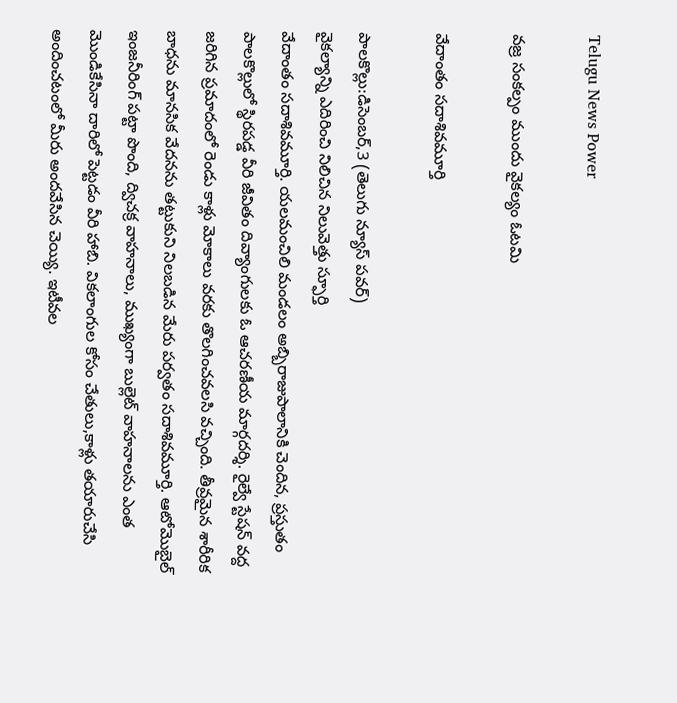Telugu News Power

వజ్ర సంకల్పం ముందు వైకల్యం ఓటమి

వేదాంతం సదాశివమూర్తి

పాలకొల్లు:డిసెంబర్,3 (తెలుగు న్యూస్ పవర్)
వైకల్యాన్ని ఎదిరించి నిలిచిన నిలువెత్తు స్ఫూర్తి
వేదాంతం సదాశివమూర్తి. యలమంచిలి మండలం అబ్బిరాజుపాలానికి చెందిన, ప్రస్తుతం పాలకొల్లులో స్థిరపడ్డ వీరి జీవితం దివ్యాంగులకు ఓ ఆచరణీయ మార్గదర్శి. రైల్వే స్టేషన్ వద్ద జరిగిన ప్రమాదంలో రెండు కాళ్లు మోకాలు వరకు తొలగించవలసి వచ్చింది. తీవ్రమైన శారీరిక బాధను మానసిక వేదనను తట్టుకుని నిలబడిన మేరు పర్వతం సదాశివమూర్తి. ఆటోమొబైల్ ఇంజనీరింగ్ పట్టా పొంది, ద్విచక్ర వాహనాలు, ముఖ్యంగా బుల్లెట్ వాహనాలను ఎంత మొండికేసినా దారిలో పెట్టడం వీరి హాబి. వికలాంగుల కోసం చేతులు,కాళ్లు తయారుచేసి అందించటంలో మీరు అందవేసిన చెయ్యి. ఇటీవల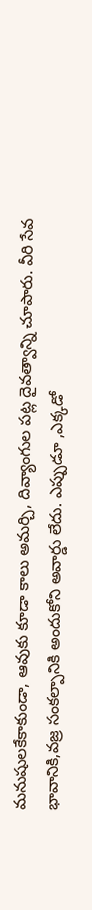మనుషులకేకాకుండా, ఆవుకు కూడా కాలు అమర్చి, దివ్యాంగుల పట్ల దైవత్వాన్ని చూపారు. వీరి సేవ భావానికి,వజ్ర సంకల్పానికి అందుకోని అవార్డు లేదు. ఎప్పుడూ ,ఎక్కడో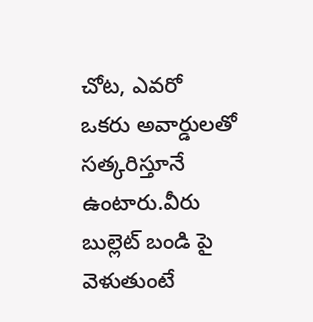చోట, ఎవరో ఒకరు అవార్డులతో సత్కరిస్తూనే ఉంటారు.వీరు బుల్లెట్ బండి పై వెళుతుంటే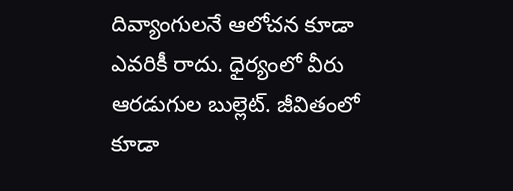దివ్యాంగులనే ఆలోచన కూడా ఎవరికీ రాదు. ధైర్యంలో వీరు ఆరడుగుల బుల్లెట్. జీవితంలో కూడా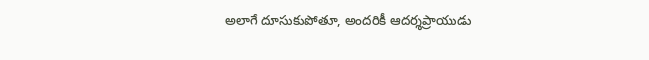అలాగే దూసుకుపోతూ, అందరికీ ఆదర్శప్రాయుడు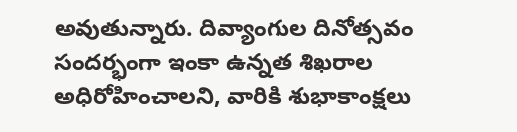అవుతున్నారు. దివ్యాంగుల దినోత్సవం సందర్భంగా ఇంకా ఉన్నత శిఖరాల అధిరోహించాలని, వారికి శుభాకాంక్షలు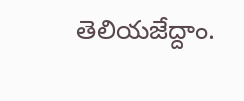తెలియజేద్దాం.